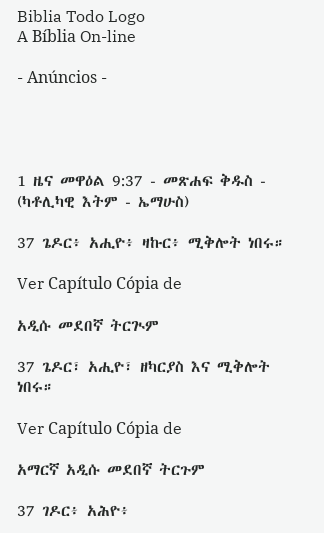Biblia Todo Logo
A Bíblia On-line

- Anúncios -




1 ዜና መዋዕል 9:37 - መጽሐፍ ቅዱስ - (ካቶሊካዊ እትም - ኤማሁስ)

37 ጌዶር፥ አሒዮ፥ ዛኩር፥ ሚቅሎት ነበሩ።

Ver Capítulo Cópia de

አዲሱ መደበኛ ትርጒም

37 ጌዶር፣ አሒዮ፣ ዘካርያስ እና ሚቅሎት ነበሩ።

Ver Capítulo Cópia de

አማርኛ አዲሱ መደበኛ ትርጉም

37 ገዶር፥ አሕዮ፥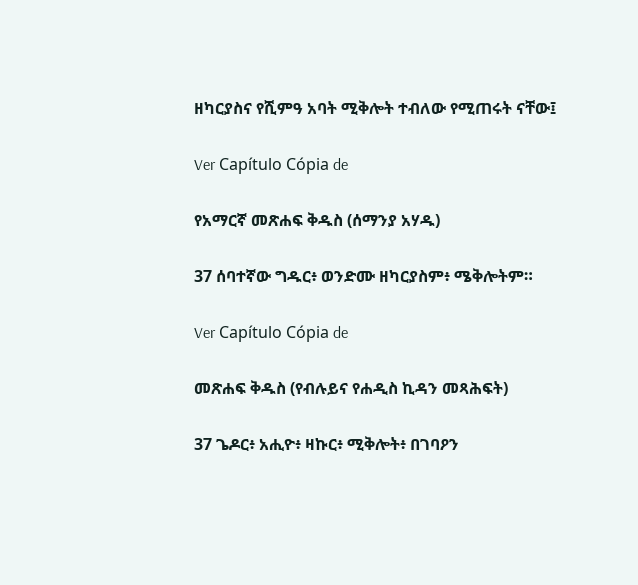ዘካርያስና የሺምዓ አባት ሚቅሎት ተብለው የሚጠሩት ናቸው፤

Ver Capítulo Cópia de

የአማርኛ መጽሐፍ ቅዱስ (ሰማንያ አሃዱ)

37 ሰባተኛው ግዱር፥ ወንድሙ ዘካርያስም፥ ሜቅሎትም።

Ver Capítulo Cópia de

መጽሐፍ ቅዱስ (የብሉይና የሐዲስ ኪዳን መጻሕፍት)

37 ጌዶር፥ አሒዮ፥ ዛኩር፥ ሚቅሎት፥ በገባዖን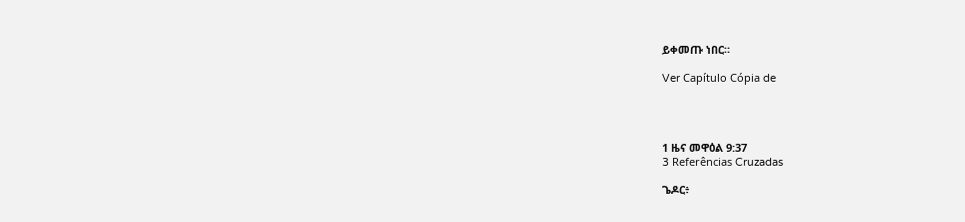ይቀመጡ ነበር።

Ver Capítulo Cópia de




1 ዜና መዋዕል 9:37
3 Referências Cruzadas

ጌዶር፥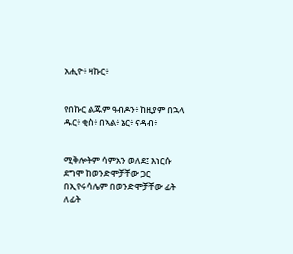አሒዮ፥ ዛኩር፥


የበኩር ልጁም ዓብዶን፥ ከዚያም በኋላ ዱር፥ ቂስ፥ በኣል፥ ኔር፥ ናዳብ፥


ሚቅሎትም ሳምአን ወለደ፤ እነርሱ ደግሞ ከወንድሞቻቸው ጋር በኢየሩሳሌም በወንድሞቻቸው ፊት ለፊት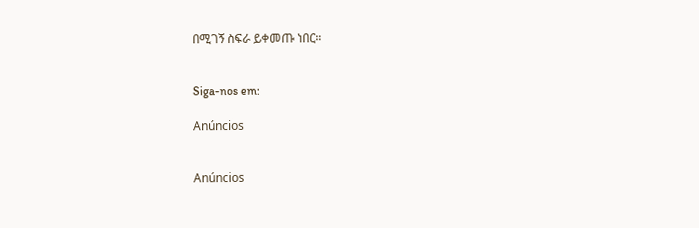በሚገኝ ስፍራ ይቀመጡ ነበር።


Siga-nos em:

Anúncios


Anúncios